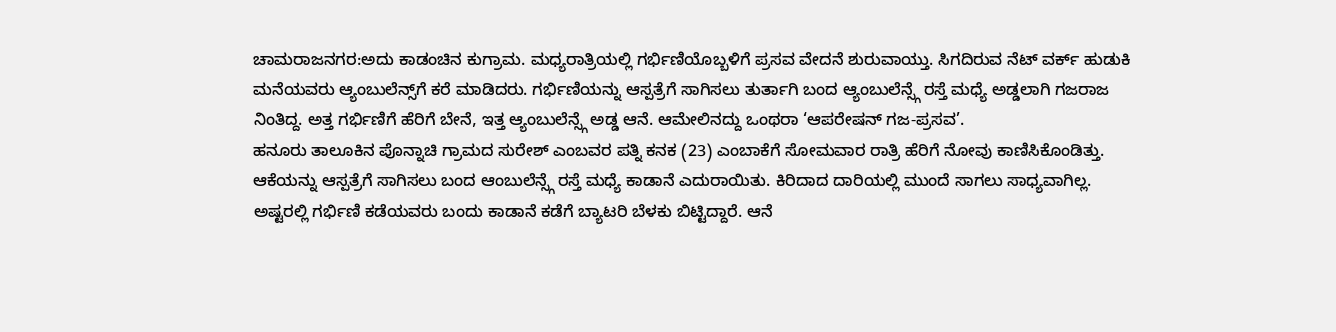ಚಾಮರಾಜನಗರ:ಅದು ಕಾಡಂಚಿನ ಕುಗ್ರಾ‌ಮ. ಮಧ್ಯರಾತ್ರಿಯಲ್ಲಿ ಗರ್ಭಿಣಿಯೊಬ್ಬಳಿಗೆ ಪ್ರಸವ ವೇದನೆ ಶುರುವಾಯ್ತು. ಸಿಗದಿರುವ ನೆಟ್ ವರ್ಕ್ ಹುಡುಕಿ ಮನೆಯವರು ಆ್ಯಂಬುಲೆನ್ಸ್‌ಗೆ‌ ಕರೆ‌ ಮಾಡಿದರು. ಗರ್ಭಿಣಿಯನ್ನು ಆಸ್ಪತ್ರೆಗೆ ಸಾಗಿಸಲು ತುರ್ತಾಗಿ ಬಂದ ಆ್ಯಂಬುಲೆನ್ಸ್ಗೆ ರಸ್ತೆ ಮಧ್ಯೆ ಅಡ್ಡಲಾಗಿ ಗಜರಾಜ ನಿಂತಿದ್ದ. ಅತ್ತ ಗರ್ಭಿಣಿಗೆ ಹೆರಿಗೆ ಬೇನೆ, ಇತ್ತ ಆ್ಯಂಬುಲೆನ್ಸ್ಗೆ ಅಡ್ಡ ಆನೆ. ಆಮೇಲಿನದ್ದು ಒಂಥರಾ ‘ಆಪರೇಷನ್ ಗಜ-ಪ್ರಸವ’.
ಹನೂರು ತಾಲೂಕಿನ ಪೊನ್ನಾಚಿ ಗ್ರಾಮದ ಸುರೇಶ್‌ ಎಂಬವರ ಪತ್ನಿ ಕನಕ (23) ಎಂಬಾಕೆಗೆ ಸೋಮವಾರ ರಾತ್ರಿ ಹೆರಿಗೆ ನೋವು ಕಾಣಿಸಿಕೊಂಡಿತ್ತು. ಆಕೆಯನ್ನು ಆಸ್ಪತ್ರೆಗೆ ಸಾಗಿಸಲು ಬಂದ ಆಂಬುಲೆನ್ಸ್ಗೆ ರಸ್ತೆ‌ ಮಧ್ಯೆ ಕಾಡಾನೆ ಎದುರಾಯಿತು. ಕಿರಿದಾದ ದಾರಿಯಲ್ಲಿ‌ ಮುಂದೆ‌ ಸಾಗಲು ಸಾಧ್ಯವಾಗಿಲ್ಲ. ಅಷ್ಟರಲ್ಲಿ ಗರ್ಭಿಣಿ ಕಡೆಯವರು ಬಂದು ಕಾಡಾನೆ‌ ಕಡೆಗೆ‌ ಬ್ಯಾಟರಿ ಬೆಳಕು ಬಿಟ್ಟಿದ್ದಾರೆ. ಆನೆ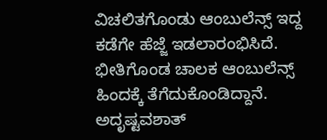ವಿಚಲಿತಗೊಂಡು ಆಂಬುಲೆನ್ಸ್ ಇದ್ದ ಕಡೆಗೇ ಹೆಜ್ಜೆ ಇಡಲಾರಂಭಿಸಿದೆ. ಭೀತಿಗೊಂಡ ಚಾಲಕ ಆಂಬುಲೆನ್ಸ್‌ ಹಿಂದಕ್ಕೆ ತೆಗೆದುಕೊಂಡಿದ್ದಾ‌ನೆ. ಅದೃಷ್ಟವಶಾತ್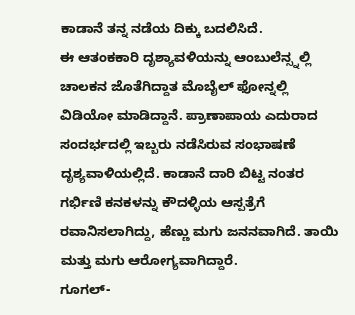ಕಾಡಾನೆ ತನ್ನ ನಡೆಯ ದಿಕ್ಕು ಬದಲಿಸಿ‌ದೆ.
ಈ ಆತಂಕಕಾರಿ ದೃಶ್ಯಾವಳಿಯನ್ನು ಆಂಬುಲೆನ್ಸ್ನಲ್ಲಿ ಚಾಲಕನ ಜೊತೆಗಿದ್ದಾತ ಮೊಬೈಲ್ ಫೋನ್ನಲ್ಲಿ ವಿಡಿಯೋ ಮಾಡಿದ್ದಾನೆ. ಪ್ರಾಣಾಪಾಯ ಎದುರಾದ ಸಂದರ್ಭದಲ್ಲಿ ಇಬ್ಬರು ನಡೆಸಿರುವ ಸಂಭಾಷಣೆ ದೃಶ್ಯವಾಳಿಯಲ್ಲಿದೆ. ಕಾಡಾನೆ ದಾರಿ ಬಿಟ್ಟ ನಂತರ ಗರ್ಭಿಣಿ ಕನಕಳನ್ನು ಕೌದಳ್ಳಿಯ ಆಸ್ಪತ್ರೆಗೆ ರವಾನಿಸಲಾಗಿದ್ದು, ಹೆಣ್ಣು ಮಗು ಜನನವಾಗಿದೆ. ತಾಯಿ ಮತ್ತು ಮಗು ಆರೋಗ್ಯವಾಗಿದ್ದಾರೆ.
ಗೂಗಲ್-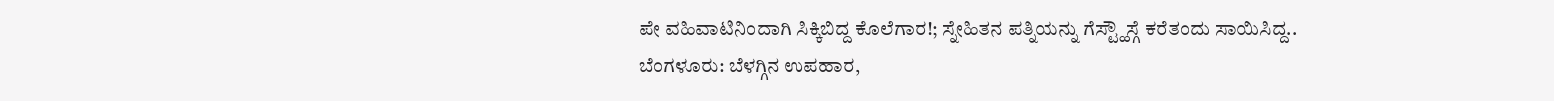ಪೇ ವಹಿವಾಟಿನಿಂದಾಗಿ ಸಿಕ್ಕಿಬಿದ್ದ ಕೊಲೆಗಾರ!; ಸ್ನೇಹಿತನ ಪತ್ನಿಯನ್ನು ಗೆಸ್ಟ್ಹೌಸ್ಗೆ ಕರೆತಂದು ಸಾಯಿಸಿದ್ದ..
ಬೆಂಗಳೂರು: ಬೆಳಗ್ಗಿನ ಉಪಹಾರ,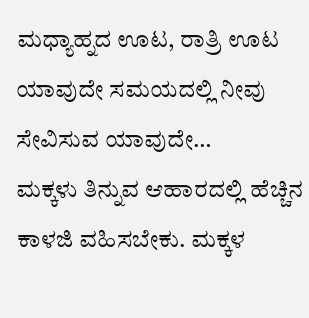ಮಧ್ಯಾಹ್ನದ ಊಟ, ರಾತ್ರಿ ಊಟ ಯಾವುದೇ ಸಮಯದಲ್ಲಿ ನೀವು ಸೇವಿಸುವ ಯಾವುದೇ…
ಮಕ್ಕಳು ತಿನ್ನುವ ಆಹಾರದಲ್ಲಿ ಹೆಚ್ಚಿನ ಕಾಳಜಿ ವಹಿಸಬೇಕು. ಮಕ್ಕಳ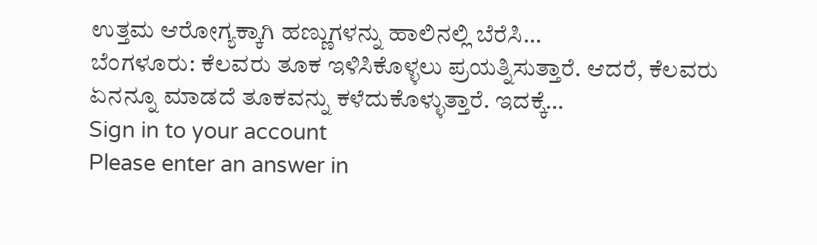ಉತ್ತಮ ಆರೋಗ್ಯಕ್ಕಾಗಿ ಹಣ್ಣುಗಳನ್ನು ಹಾಲಿನಲ್ಲಿ ಬೆರೆಸಿ…
ಬೆಂಗಳೂರು: ಕೆಲವರು ತೂಕ ಇಳಿಸಿಕೊಳ್ಳಲು ಪ್ರಯತ್ನಿಸುತ್ತಾರೆ. ಆದರೆ, ಕೆಲವರು ಏನನ್ನೂ ಮಾಡದೆ ತೂಕವನ್ನು ಕಳೆದುಕೊಳ್ಳುತ್ತಾರೆ. ಇದಕ್ಕೆ…
Sign in to your account
Please enter an answer in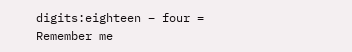digits:eighteen − four =
Remember me